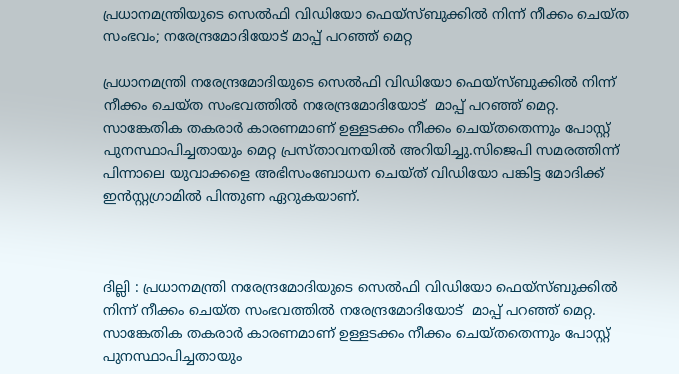പ്രധാനമന്ത്രിയുടെ സെല്‍ഫി വിഡിയോ ഫെയ്‌സ്ബുക്കില്‍ നിന്ന് നീക്കം ചെയ്ത സംഭവം; നരേന്ദ്രമോദിയോട് മാപ്പ് പറഞ്ഞ് മെറ്റ

പ്രധാനമന്ത്രി നരേന്ദ്രമോദിയുടെ സെല്‍ഫി വിഡിയോ ഫെയ്‌സ്ബുക്കില്‍ നിന്ന് നീക്കം ചെയ്ത സംഭവത്തില്‍ നരേന്ദ്രമോദിയോട്  മാപ്പ് പറഞ്ഞ് മെറ്റ. സാങ്കേതിക തകരാര്‍ കാരണമാണ് ഉള്ളടക്കം നീക്കം ചെയ്തതെന്നും പോസ്റ്റ് പുനസ്ഥാപിച്ചതായും മെറ്റ പ്രസ്താവനയില്‍ അറിയിച്ചു.സിജെപി സമരത്തിന്ന് പിന്നാലെ യുവാക്കളെ അഭിസംബോധന ചെയ്ത് വിഡിയോ പങ്കിട്ട മോദിക്ക് ഇന്‍സ്റ്റഗ്രാമില്‍ പിന്തുണ ഏറുകയാണ്.



ദില്ലി : പ്രധാനമന്ത്രി നരേന്ദ്രമോദിയുടെ സെല്‍ഫി വിഡിയോ ഫെയ്‌സ്ബുക്കില്‍ നിന്ന് നീക്കം ചെയ്ത സംഭവത്തില്‍ നരേന്ദ്രമോദിയോട്  മാപ്പ് പറഞ്ഞ് മെറ്റ. സാങ്കേതിക തകരാര്‍ കാരണമാണ് ഉള്ളടക്കം നീക്കം ചെയ്തതെന്നും പോസ്റ്റ് പുനസ്ഥാപിച്ചതായും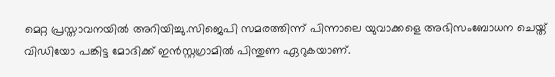മെറ്റ പ്രസ്താവനയില്‍ അറിയിച്ചു.സിജെപി സമരത്തിന്ന് പിന്നാലെ യുവാക്കളെ അഭിസംബോധന ചെയ്ത് വിഡിയോ പങ്കിട്ട മോദിക്ക് ഇന്‍സ്റ്റഗ്രാമില്‍ പിന്തുണ ഏറുകയാണ്.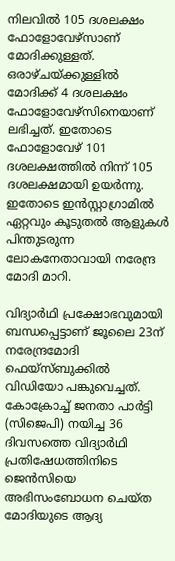നിലവില്‍ 105 ദശലക്ഷം ഫോളോവേഴ്സാണ് മോദിക്കുള്ളത്. ഒരാഴ്ചയ്ക്കുള്ളില്‍ മോദിക്ക് 4 ദശലക്ഷം ഫോളോവേഴ്‌സിനെയാണ് ലഭിച്ചത്. ഇതോടെ ഫോളോവേഴ് 101 ദശലക്ഷത്തില്‍ നിന്ന് 105 ദശലക്ഷമായി ഉയര്‍ന്നു. ഇതോടെ ഇന്‍സ്റ്റാഗ്രാമില്‍ ഏറ്റവും കൂടുതല്‍ ആളുകള്‍ പിന്തുടരുന്ന ലോകനേതാവായി നരേന്ദ്ര മോദി മാറി.

വിദ്യാര്‍ഥി പ്രക്ഷോഭവുമായി ബന്ധപ്പെട്ടാണ് ജൂലൈ 23ന് നരേന്ദ്രമോദി ഫെയ്‌സ്ബുക്കില്‍ വിഡിയോ പങ്കുവെച്ചത്. കോക്രോച്ച് ജനതാ പാര്‍ട്ടി (സിജെപി) നയിച്ച 36 ദിവസത്തെ വിദ്യാര്‍ഥി പ്രതിഷേധത്തിനിടെ ജെന്‍സിയെ അഭിസംബോധന ചെയ്ത മോദിയുടെ ആദ്യ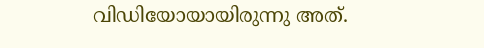വിഡിയോയായിരുന്നു അത്.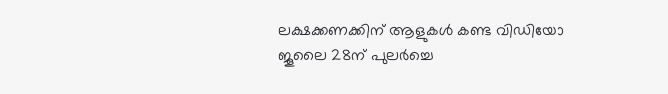ലക്ഷക്കണക്കിന് ആളുകള്‍ കണ്ട വിഡിയോ ജൂലൈ 28ന് പുലര്‍ച്ചെ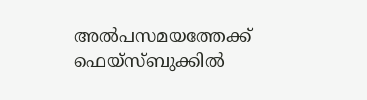അല്‍പസമയത്തേക്ക് ഫെയ്‌സ്ബുക്കില്‍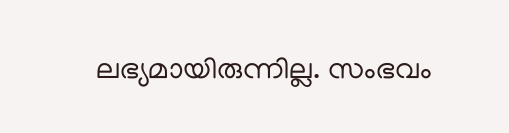ലഭ്യമായിരുന്നില്ല. സംഭവം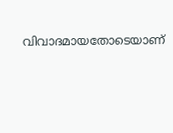വിവാദമായതോടെയാണ്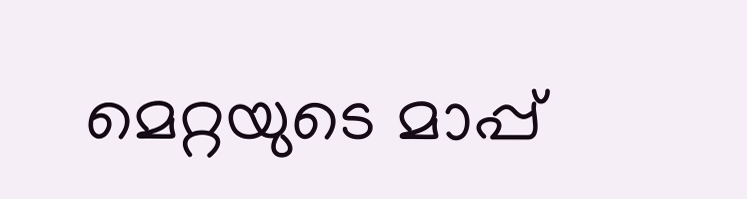മെറ്റയുടെ മാപ്പ്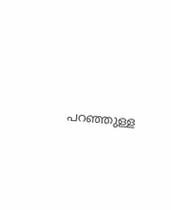പറഞ്ഞുള്ള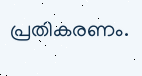പ്രതികരണം.